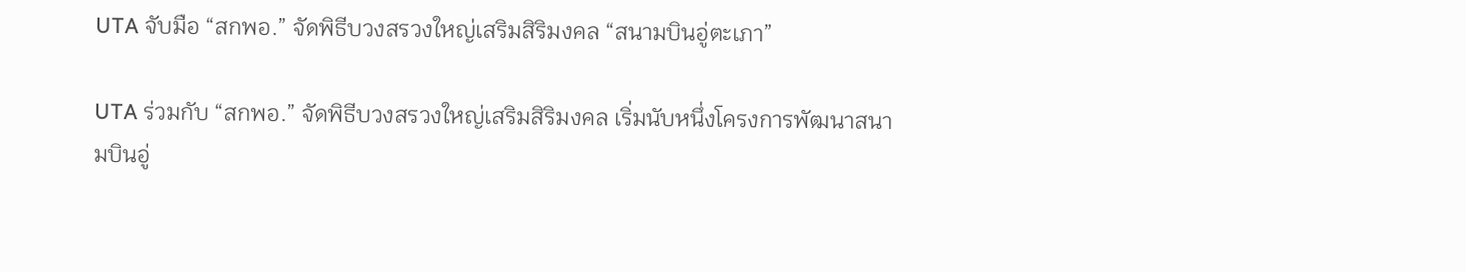UTA จับมือ “สกพอ.” จัดพิธีบวงสรวงใหญ่เสริมสิริมงคล “สนามบินอู่ตะเภา”

UTA ร่วมกับ “สกพอ.” จัดพิธีบวงสรวงใหญ่เสริมสิริมงคล เริ่มนับหนึ่งโครงการพัฒนาสนามบินอู่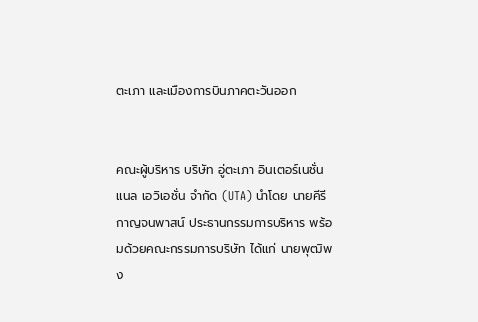ตะเภา และเมืองการบินภาคตะวันออก


คณะผู้บริหาร บริษัท อู่ตะเภา อินเตอร์เนชั่นแนล เอวิเอชั่น จำกัด (UTA) นำโดย นายคีรี กาญจนพาสน์ ประธานกรรมการบริหาร พร้อมด้วยคณะกรรมการบริษัท ได้แก่ นายพุฒิพง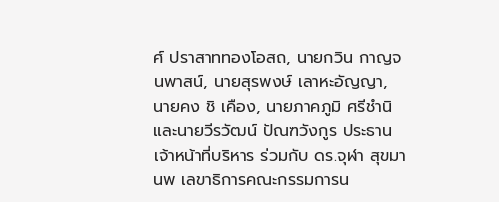ศ์ ปราสาททองโอสถ, นายกวิน กาญจนพาสน์, นายสุรพงษ์ เลาหะอัญญา, นายคง ชิ เคือง, นายภาคภูมิ ศรีชำนิ และนายวีรวัฒน์ ปัณฑวังกูร ประธานเจ้าหน้าที่บริหาร ร่วมกับ ดร.จุฬา สุขมานพ เลขาธิการคณะกรรมการน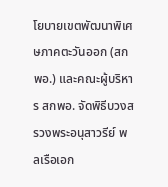โยบายเขตพัฒนาพิเศษภาคตะวันออก (สกพอ.) และคณะผู้บริหาร สกพอ. จัดพิธีบวงสรวงพระอนุสาวรีย์ พลเรือเอก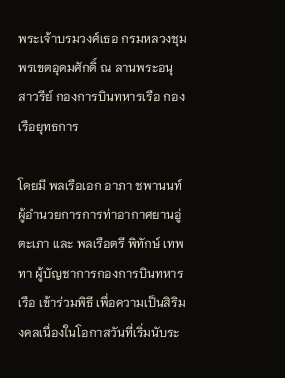พระเจ้าบรมวงศ์เธอ กรมหลวงชุมพรเขตอุดมศักดิ์ ณ ลานพระอนุสาวรีย์ กองการบินทหารเรือ กองเรือยุทธการ

โดยมี พลเรือเอก อาภา ชพานนท์ ผู้อำนวยการการท่าอากาศยานอู่ตะเภา และ พลเรือตรี พิทักษ์ เทพทา ผู้บัญชาการกองการบินทหารเรือ เข้าร่วมพิธี เพื่อความเป็นสิริมงคลเนื่องในโอกาสวันที่เริ่มนับระ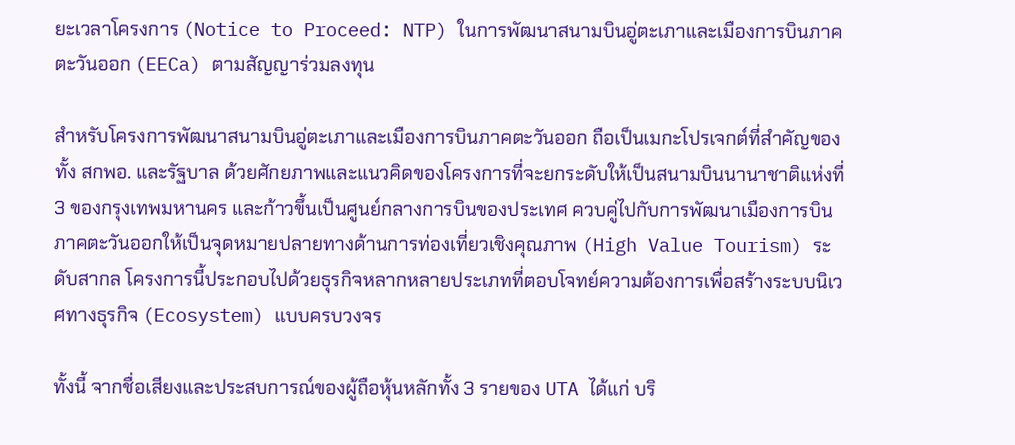ยะเวลาโครงการ (Notice to Proceed: NTP) ในการพัฒนาสนามบินอู่ตะเภาและเมืองการบินภาคตะวันออก (EECa) ตามสัญญาร่วมลงทุน

สำหรับโครงการพัฒนาสนามบินอู่ตะเภาและเมืองการบินภาคตะวันออก ถือเป็นเมกะโปรเจกต์ที่สำคัญของทั้ง สกพอ. และรัฐบาล ด้วยศักยภาพและแนวคิดของโครงการที่จะยกระดับให้เป็นสนามบินนานาชาติแห่งที่ 3 ของกรุงเทพมหานคร และก้าวขึ้นเป็นศูนย์กลางการบินของประเทศ ควบคู่ไปกับการพัฒนาเมืองการบินภาคตะวันออกให้เป็นจุดหมายปลายทางด้านการท่องเที่ยวเชิงคุณภาพ (High Value Tourism) ระดับสากล โครงการนี้ประกอบไปด้วยธุรกิจหลากหลายประเภทที่ตอบโจทย์ความต้องการเพื่อสร้างระบบนิเวศทางธุรกิจ (Ecosystem) แบบครบวงจร

ทั้งนี้ จากชื่อเสียงและประสบการณ์ของผู้ถือหุ้นหลักทั้ง 3 รายของ UTA ได้แก่ บริ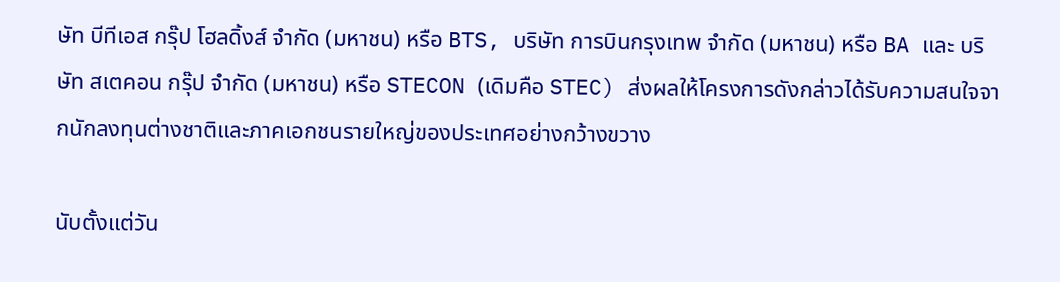ษัท บีทีเอส กรุ๊ป โฮลดิ้งส์ จำกัด (มหาชน) หรือ BTS, บริษัท การบินกรุงเทพ จำกัด (มหาชน) หรือ BA และ บริษัท สเตคอน กรุ๊ป จำกัด (มหาชน) หรือ STECON (เดิมคือ STEC) ส่งผลให้โครงการดังกล่าวได้รับความสนใจจากนักลงทุนต่างชาติและภาคเอกชนรายใหญ่ของประเทศอย่างกว้างขวาง

นับตั้งแต่วัน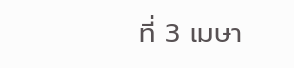ที่ 3 เมษา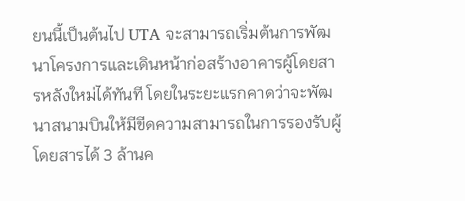ยนนี้เป็นต้นไป UTA จะสามารถเริ่มต้นการพัฒนาโครงการและเดินหน้าก่อสร้างอาคารผู้โดยสารหลังใหม่ได้ทันที โดยในระยะแรกคาดว่าจะพัฒนาสนามบินให้มีขีดความสามารถในการรองรับผู้โดยสารได้ 3 ล้านค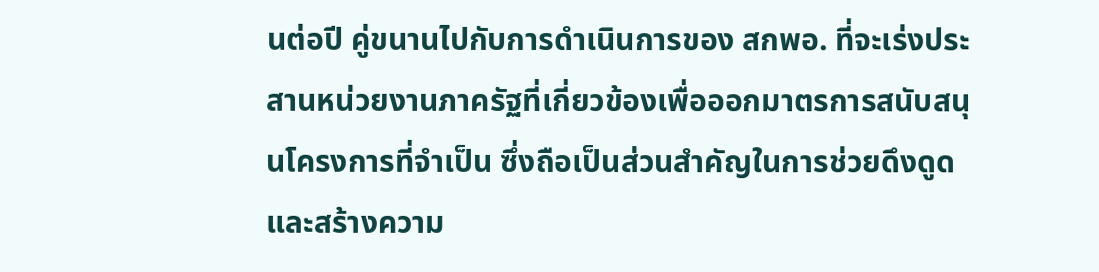นต่อปี คู่ขนานไปกับการดำเนินการของ สกพอ. ที่จะเร่งประสานหน่วยงานภาครัฐที่เกี่ยวข้องเพื่อออกมาตรการสนับสนุนโครงการที่จำเป็น ซึ่งถือเป็นส่วนสำคัญในการช่วยดึงดูดและสร้างความ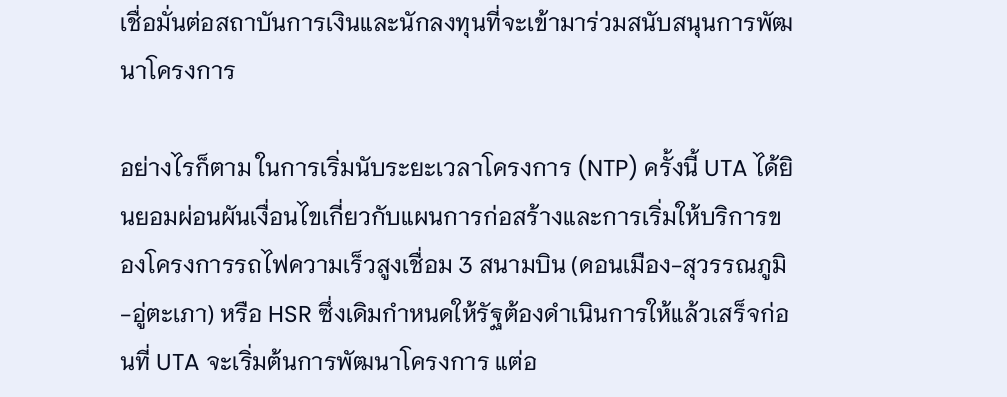เชื่อมั่นต่อสถาบันการเงินและนักลงทุนที่จะเข้ามาร่วมสนับสนุนการพัฒนาโครงการ

อย่างไรก็ตาม ในการเริ่มนับระยะเวลาโครงการ (NTP) ครั้งนี้ UTA ได้ยินยอมผ่อนผันเงื่อนไขเกี่ยวกับแผนการก่อสร้างและการเริ่มให้บริการของโครงการรถไฟความเร็วสูงเชื่อม 3 สนามบิน (ดอนเมือง-สุวรรณภูมิ-อู่ตะเภา) หรือ HSR ซึ่งเดิมกำหนดให้รัฐต้องดำเนินการให้แล้วเสร็จก่อนที่ UTA จะเริ่มต้นการพัฒนาโครงการ แต่อ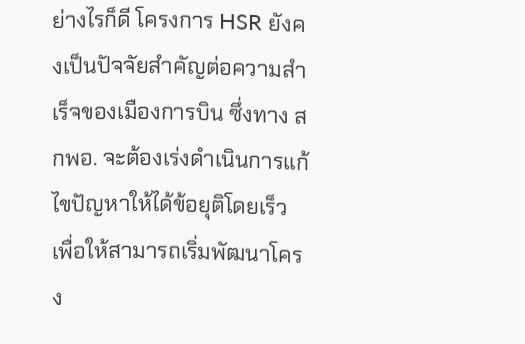ย่างไรก็ดี โครงการ HSR ยังคงเป็นปัจจัยสำคัญต่อความสำเร็จของเมืองการบิน ซึ่งทาง สกพอ. จะต้องเร่งดำเนินการแก้ไขปัญหาให้ได้ข้อยุติโดยเร็ว เพื่อให้สามารถเริ่มพัฒนาโครง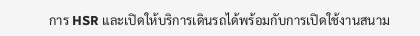การ HSR และเปิดให้บริการเดินรถได้พร้อมกับการเปิดใช้งานสนาม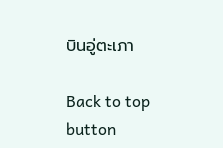บินอู่ตะเภา

Back to top button